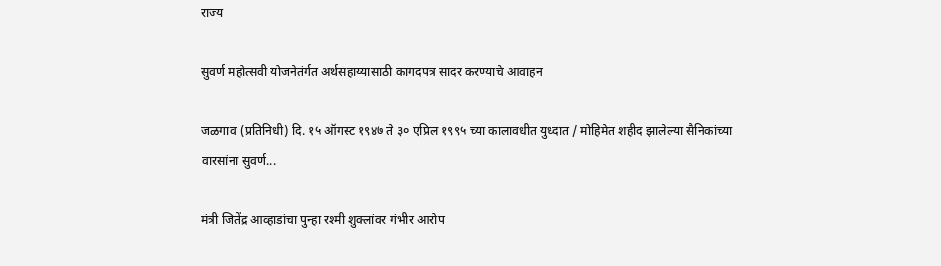राज्य

सुवर्ण महोत्सवी योजनेतंर्गत अर्थसहाय्यासाठी कागदपत्र सादर करण्याचे आवाहन

जळगाव (प्रतिनिधी) दि. १५ ऑगस्ट १९४७ ते ३० एप्रिल १९९५ च्या कालावधीत युध्दात / मोहिमेत शहीद झालेल्या सैनिकांच्या वारसांना सुवर्ण...

मंत्री जितेंद्र आव्हाडांचा पुन्हा रश्मी शुक्लांवर गंभीर आरोप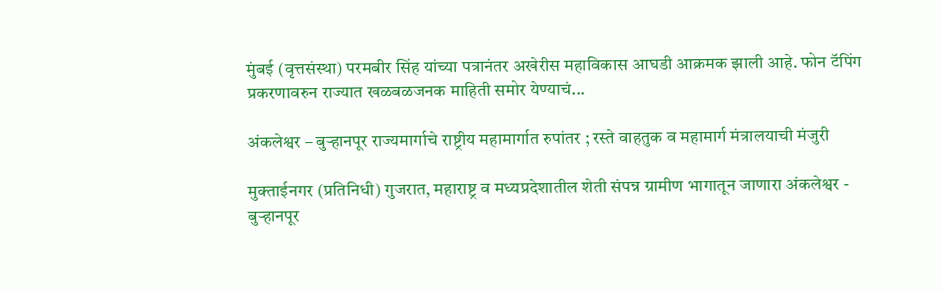मुंबई (वृत्तसंस्था) परमबीर सिंह यांच्या पत्रानंतर अखेरीस महाविकास आघडी आक्रमक झाली आहे. फोन टॅपिंग प्रकरणावरुन राज्यात खळबळजनक माहिती समोर येण्याचं...

अंकलेश्वर – बुऱ्हानपूर राज्यमार्गाचे राष्ट्रीय महामार्गात रुपांतर ; रस्ते वाहतुक व महामार्ग मंत्रालयाची मंजुरी

मुक्ताईनगर (प्रतिनिधी) गुजरात, महाराष्ट्र व मध्यप्रदेशातील शेती संपन्न ग्रामीण भागातून जाणारा अंकलेश्वर - बुऱ्हानपूर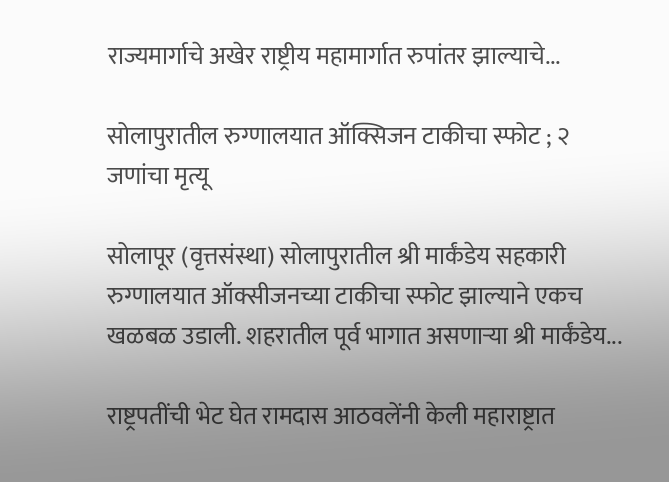राज्यमार्गाचे अखेर राष्ट्रीय महामार्गात रुपांतर झाल्याचे...

सोलापुरातील रुग्णालयात ऑक्सिजन टाकीचा स्फोट ; २ जणांचा मृत्यू

सोलापूर (वृत्तसंस्था) सोलापुरातील श्री मार्कंडेय सहकारी रुग्णालयात ऑक्सीजनच्या टाकीचा स्फोट झाल्याने एकच खळबळ उडाली. शहरातील पूर्व भागात असणाऱ्या श्री मार्कंडेय...

राष्ट्रपतींची भेट घेत रामदास आठवलेंनी केली महाराष्ट्रात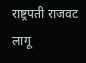राष्ट्रपती राजवट लागू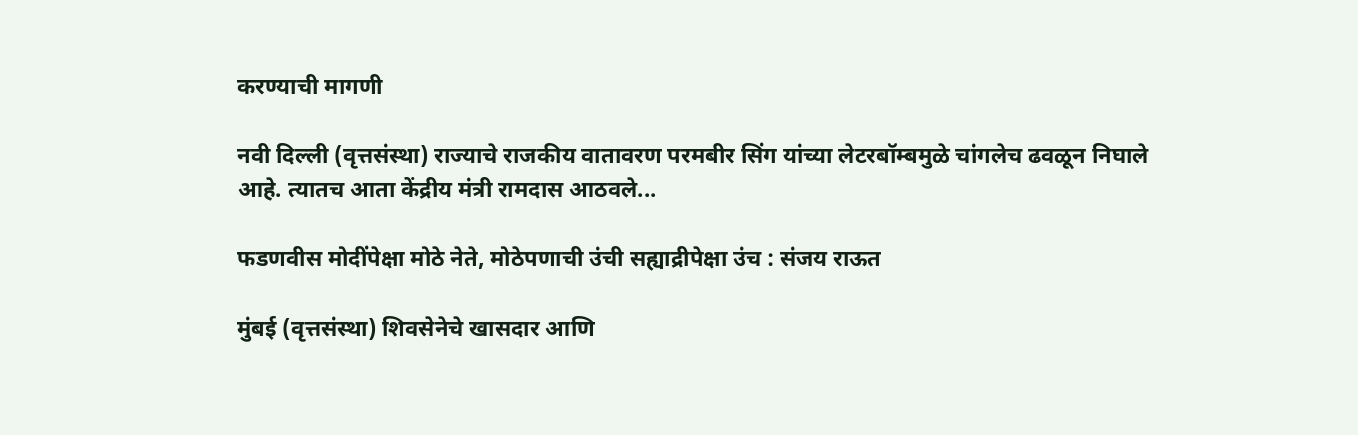करण्याची मागणी

नवी दिल्ली (वृत्तसंस्था) राज्याचे राजकीय वातावरण परमबीर सिंग यांच्या लेटरबॉम्बमुळे चांगलेच ढवळून निघाले आहे. त्यातच आता केंद्रीय मंत्री रामदास आठवले...

फडणवीस मोदींपेक्षा मोठे नेते, मोठेपणाची उंची सह्याद्रीपेक्षा उंच : संजय राऊत

मुंबई (वृत्तसंस्था) शिवसेनेचे खासदार आणि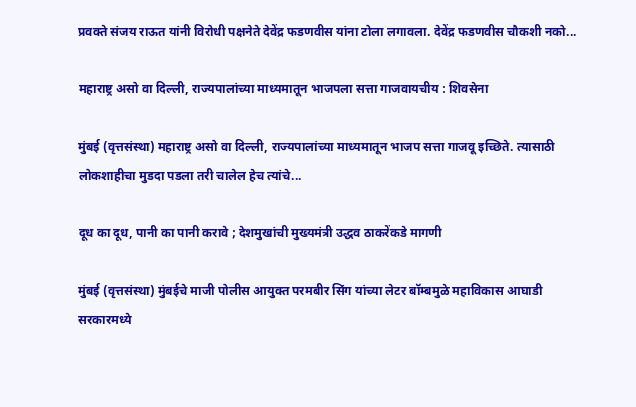प्रवक्ते संजय राऊत यांनी विरोधी पक्षनेते देवेंद्र फडणवीस यांना टोला लगावला. देवेंद्र फडणवीस चौकशी नको...

महाराष्ट्र असो वा दिल्ली, राज्यपालांच्या माध्यमातून भाजपला सत्ता गाजवायचीय : शिवसेना

मुंबई (वृत्तसंस्था) महाराष्ट्र असो वा दिल्ली, राज्यपालांच्या माध्यमातून भाजप सत्ता गाजवू इच्छिते. त्यासाठी लोकशाहीचा मुडदा पडला तरी चालेल हेच त्यांचे...

दूध का दूध, पानी का पानी करावे ; देशमुखांची मुख्यमंत्री उद्धव ठाकरेंकडे मागणी

मुंबई (वृत्तसंस्था) मुंबईचे माजी पोलीस आयुक्त परमबीर सिंग यांच्या लेटर बॉम्बमुळे महाविकास आघाडी सरकारमध्ये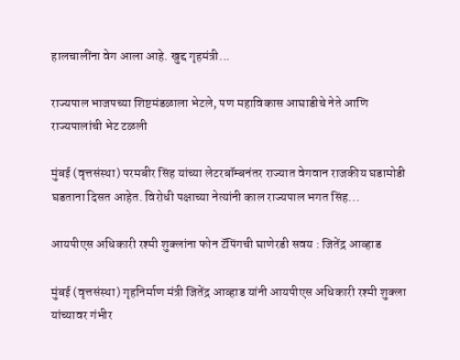हालचालींना वेग आला आहे. खुद्द गृहमंत्री...

राज्यपाल भाजपच्या शिष्टमंडळाला भेटले, पण महाविकास आघाडीचे नेते आणि राज्यपालांची भेट टळली

मुंबई (वृत्तसंस्था) परमबीर सिंह यांच्या लेटरबॉम्बनंतर राज्यात वेगवान राजकीय घडामोडी घडताना दिसत आहेत. विरोधी पक्षाच्या नेत्यांनी काल राज्यपाल भगत सिंह...

आयपीएस अधिकारी रश्मी शुक्लांना फोन टॅपिंगची घाणेरडी सवय : जितेंद्र आव्हाड

मुंबई (वृत्तसंस्था) गृहनिर्माण मंत्री जितेंद्र आव्हाड यांनी आयपीएस अधिकारी रश्मी शुक्ला यांच्यावर गंभीर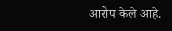आरोप केले आहे.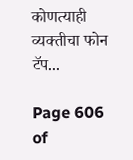कोणत्याही व्यक्तीचा फोन टॅप...

Page 606 of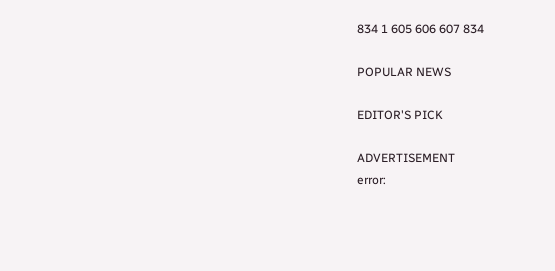834 1 605 606 607 834

POPULAR NEWS

EDITOR'S PICK

ADVERTISEMENT
error: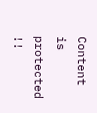Content is protected !!